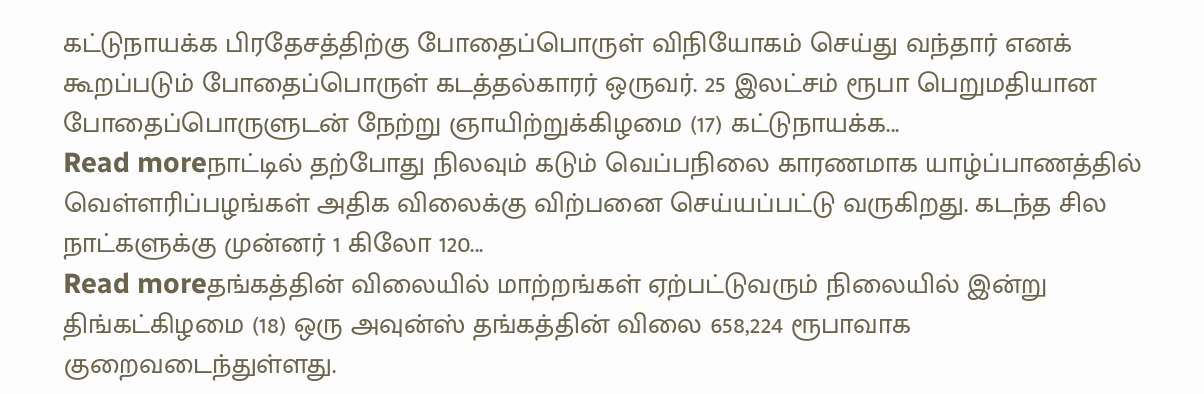கட்டுநாயக்க பிரதேசத்திற்கு போதைப்பொருள் விநியோகம் செய்து வந்தார் எனக் கூறப்படும் போதைப்பொருள் கடத்தல்காரர் ஒருவர். 25 இலட்சம் ரூபா பெறுமதியான போதைப்பொருளுடன் நேற்று ஞாயிற்றுக்கிழமை (17) கட்டுநாயக்க...
Read moreநாட்டில் தற்போது நிலவும் கடும் வெப்பநிலை காரணமாக யாழ்ப்பாணத்தில் வெள்ளரிப்பழங்கள் அதிக விலைக்கு விற்பனை செய்யப்பட்டு வருகிறது. கடந்த சில நாட்களுக்கு முன்னர் 1 கிலோ 120...
Read moreதங்கத்தின் விலையில் மாற்றங்கள் ஏற்பட்டுவரும் நிலையில் இன்று திங்கட்கிழமை (18) ஒரு அவுன்ஸ் தங்கத்தின் விலை 658,224 ரூபாவாக குறைவடைந்துள்ளது.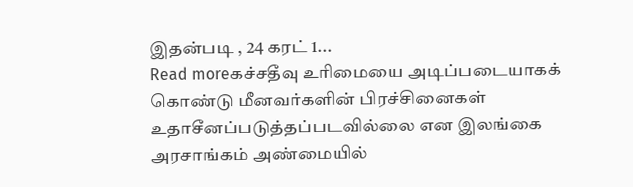இதன்படி , 24 கரட் 1...
Read moreகச்சதீவு உரிமையை அடிப்படையாகக் கொண்டு மீனவர்களின் பிரச்சினைகள் உதாசீனப்படுத்தப்படவில்லை என இலங்கை அரசாங்கம் அண்மையில்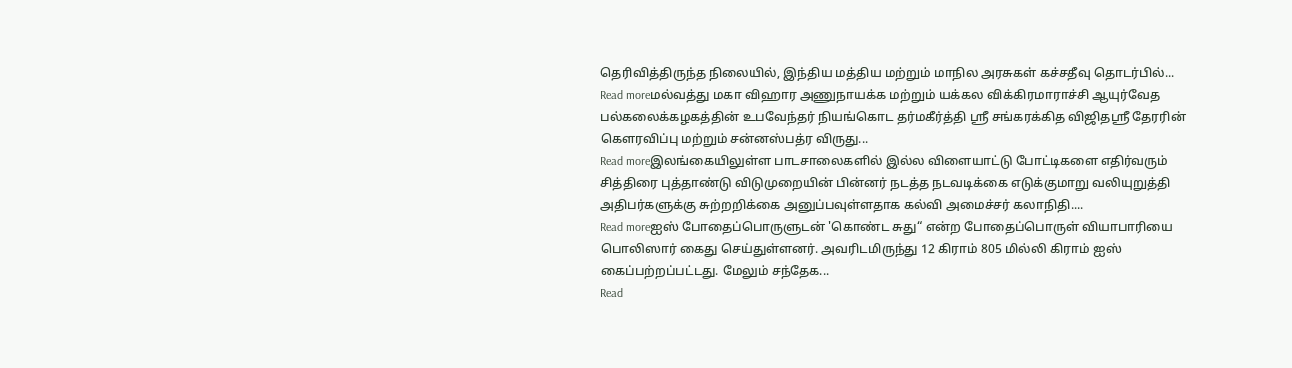தெரிவித்திருந்த நிலையில், இந்திய மத்திய மற்றும் மாநில அரசுகள் கச்சதீவு தொடர்பில்...
Read moreமல்வத்து மகா விஹார அணுநாயக்க மற்றும் யக்கல விக்கிரமாராச்சி ஆயுர்வேத பல்கலைக்கழகத்தின் உபவேந்தர் நியங்கொட தர்மகீர்த்தி ஸ்ரீ சங்கரக்கித விஜிதஸ்ரீ தேரரின் கௌரவிப்பு மற்றும் சன்னஸ்பத்ர விருது...
Read moreஇலங்கையிலுள்ள பாடசாலைகளில் இல்ல விளையாட்டு போட்டிகளை எதிர்வரும் சித்திரை புத்தாண்டு விடுமுறையின் பின்னர் நடத்த நடவடிக்கை எடுக்குமாறு வலியுறுத்தி அதிபர்களுக்கு சுற்றறிக்கை அனுப்பவுள்ளதாக கல்வி அமைச்சர் கலாநிதி....
Read moreஐஸ் போதைப்பொருளுடன் 'கொண்ட சுது“ என்ற போதைப்பொருள் வியாபாரியை பொலிஸார் கைது செய்துள்ளனர். அவரிடமிருந்து 12 கிராம் 805 மில்லி கிராம் ஐஸ் கைப்பற்றப்பட்டது. மேலும் சந்தேக...
Read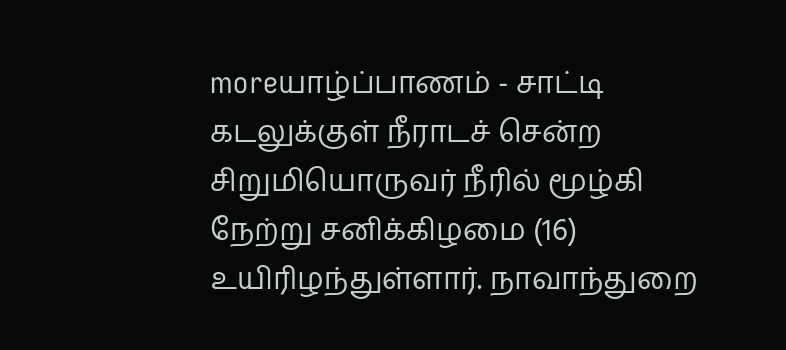moreயாழ்ப்பாணம் - சாட்டி கடலுக்குள் நீராடச் சென்ற சிறுமியொருவர் நீரில் மூழ்கி நேற்று சனிக்கிழமை (16) உயிரிழந்துள்ளார். நாவாந்துறை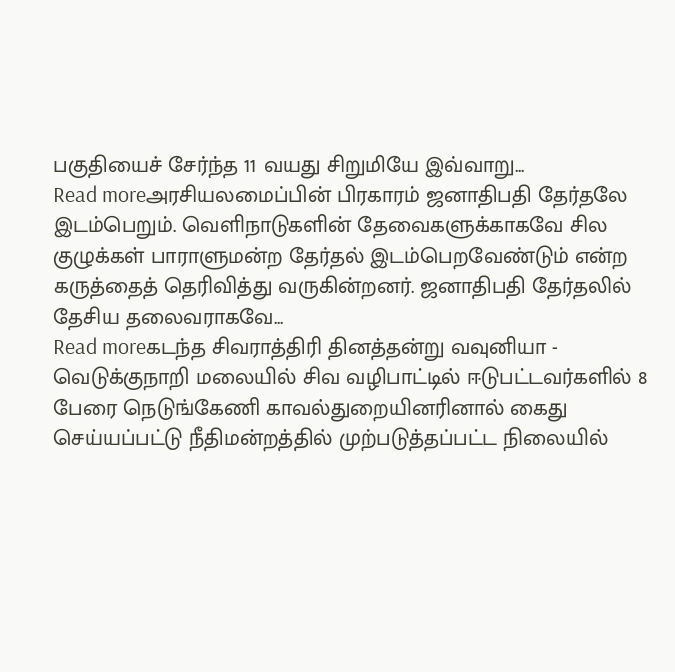பகுதியைச் சேர்ந்த 11 வயது சிறுமியே இவ்வாறு...
Read moreஅரசியலமைப்பின் பிரகாரம் ஜனாதிபதி தேர்தலே இடம்பெறும். வெளிநாடுகளின் தேவைகளுக்காகவே சில குழுக்கள் பாராளுமன்ற தேர்தல் இடம்பெறவேண்டும் என்ற கருத்தைத் தெரிவித்து வருகின்றனர். ஜனாதிபதி தேர்தலில் தேசிய தலைவராகவே...
Read moreகடந்த சிவராத்திரி தினத்தன்று வவுனியா - வெடுக்குநாறி மலையில் சிவ வழிபாட்டில் ஈடுபட்டவர்களில் 8 பேரை நெடுங்கேணி காவல்துறையினரினால் கைது செய்யப்பட்டு நீதிமன்றத்தில் முற்படுத்தப்பட்ட நிலையில்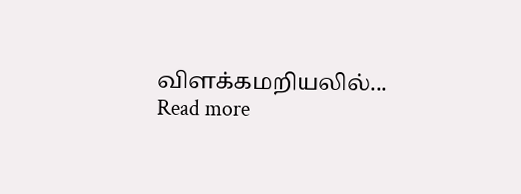விளக்கமறியலில்...
Read more